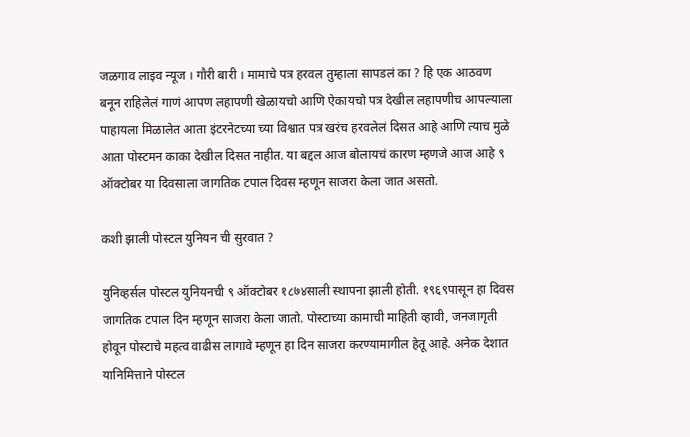जळगाव लाइव न्यूज । गौरी बारी । मामाचे पत्र हरवल तुम्हाला सापडलं का ? हि एक आठवण बनून राहिलेलं गाणं आपण लहापणी खेळायचो आणि ऐकायचो पत्र देखील लहापणीच आपल्याला पाहायला मिळालेत आता इंटरनेटच्या च्या विश्वात पत्र खरंच हरवलेलं दिसत आहे आणि त्याच मुळे आता पोस्टमन काका देखील दिसत नाहीत. या बद्दल आज बोलायचं कारण म्हणजे आज आहे ९ ऑक्टोबर या दिवसाला जागतिक टपाल दिवस म्हणून साजरा केला जात असतो.

कशी झाली पोस्टल युनियन ची सुरवात ?

युनिव्हर्सल पोस्टल युनियनची ९ ऑक्टोबर १८७४साली स्थापना झाली होती. १९६९पासून हा दिवस जागतिक टपाल दिन म्हणून साजरा केला जातो. पोस्टाच्या कामाची माहिती व्हावी, जनजागृती होवून पोस्टाचे महत्व वाढीस लागावे म्हणून हा दिन साजरा करण्यामागील हेतू आहे. अनेक देशात यानिमित्ताने पोस्टल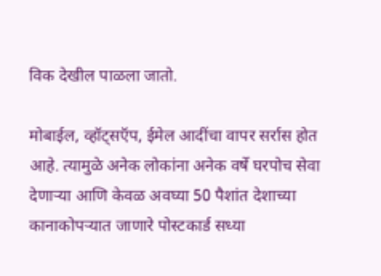विक देखील पाळला जातो.

मोबाईल, व्हॉट्सऍप, ईमेल आदींचा वापर सर्रास होत आहे. त्यामुळे अनेक लोकांना अनेक वर्षे घरपोच सेवा देणाऱ्या आणि केवळ अवघ्या 50 पैशांत देशाच्या कानाकोपऱ्यात जाणारे पोस्टकार्ड सध्या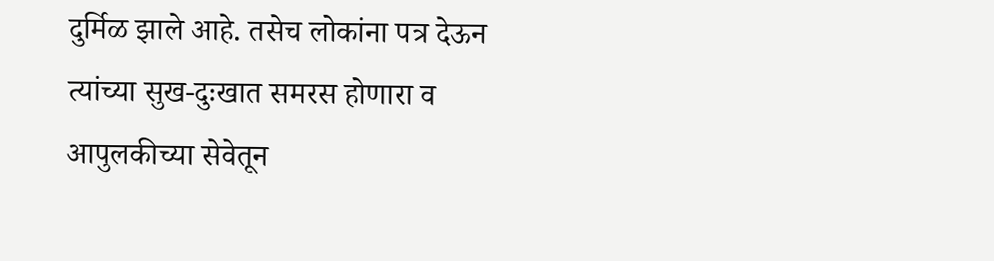दुर्मिळ झाले आहे. तसेच लोकांना पत्र देऊन त्यांच्या सुख-दुःखात समरस होणारा व आपुलकीच्या सेवेतून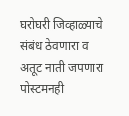घरोघरी जिव्हाळ्याचे संबंध ठेवणारा व अतूट नाती जपणारा पोस्टमनही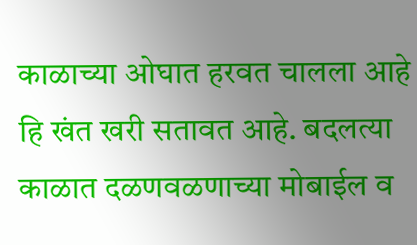काळाच्या ओघात हरवत चालला आहे हि खंत खरी सतावत आहे. बदलत्या काळात दळणवळणाच्या मोबाईल व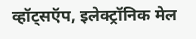व्हॉट्सऍप, इलेक्ट्रॉनिक मेल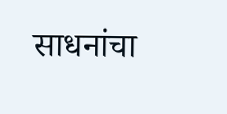साधनांचा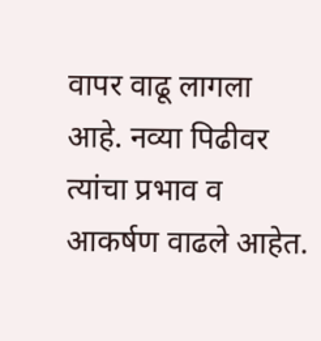वापर वाढू लागला आहे. नव्या पिढीवर त्यांचा प्रभाव व आकर्षण वाढले आहेत.